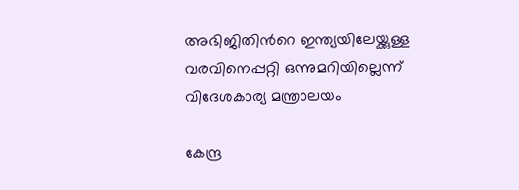അഭിജിതിന്‍റെ ഇന്ത്യയിലേയ്ക്കുള്ള വരവിനെപ്പറ്റി ഒന്നുമറിയില്ലെന്ന് വിദേശകാര്യ മന്ത്രാലയം

കേന്ദ്ര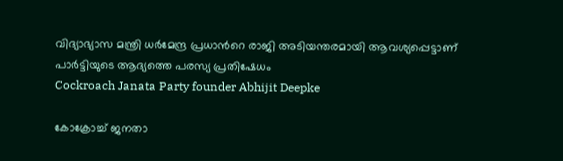വിദ്യാഭ്യാസ മന്ത്രി ധർമേന്ദ്ര പ്രധാന്‍റെ രാജി അടിയന്തരമായി ആവശ്യപ്പെട്ടാണ് പാർട്ടിയുടെ ആദ്യത്തെ പരസ്യ പ്രതിഷേധം
Cockroach Janata Party founder Abhijit Deepke

കോക്രോച്ച് ജനതാ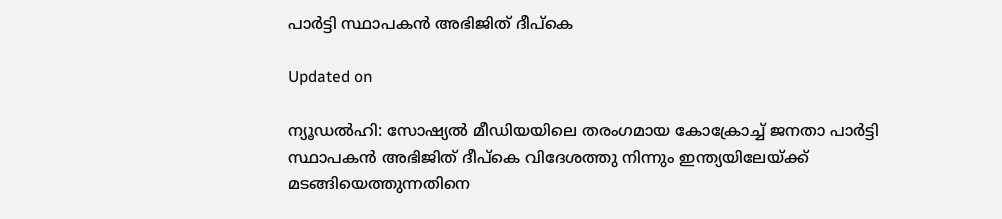പാർട്ടി സ്ഥാപകൻ അഭിജിത് ദീപ്കെ

Updated on

ന്യൂഡൽഹി: സോഷ്യൽ മീഡിയയിലെ തരംഗമായ കോക്രോച്ച് ജനതാ പാർട്ടി സ്ഥാപകൻ അഭിജിത് ദീപ്കെ വിദേശത്തു നിന്നും ഇന്ത്യയിലേയ്ക്ക് മടങ്ങിയെത്തുന്നതിനെ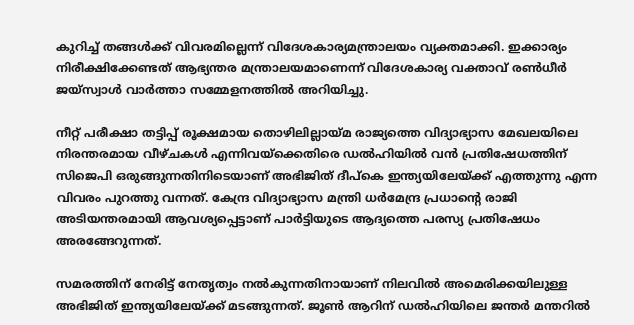കുറിച്ച് തങ്ങൾക്ക് വിവരമില്ലെന്ന് വിദേശകാര്യമന്ത്രാലയം വ്യക്തമാക്കി. ഇക്കാര്യം നിരീക്ഷിക്കേണ്ടത് ആഭ്യന്തര മന്ത്രാലയമാണെന്ന് വിദേശകാര്യ വക്താവ് രൺധീർ ജയ്സ്വാൾ വാർത്താ സമ്മേളനത്തിൽ അറിയിച്ചു.

നീറ്റ് പരീക്ഷാ തട്ടിപ്പ് രൂക്ഷമായ തൊഴിലില്ലായ്മ രാജ്യത്തെ വിദ്യാഭ്യാസ മേഖലയിലെ നിരന്തരമായ വീഴ്ചകൾ എന്നിവയ്ക്കെതിരെ ഡൽഹിയിൽ വൻ പ്രതിഷേധത്തിന് സിജെപി ഒരുങ്ങുന്നതിനിടെയാണ് അഭിജിത് ദീപ്കെ ഇന്ത്യയിലേയ്ക്ക് എത്തുന്നു എന്ന വിവരം പുറത്തു വന്നത്. കേന്ദ്ര വിദ്യാഭ്യാസ മന്ത്രി ധർമേന്ദ്ര പ്രധാന്‍റെ രാജി അടിയന്തരമായി ആവശ്യപ്പെട്ടാണ് പാർട്ടിയുടെ ആദ്യത്തെ പരസ്യ പ്രതിഷേധം അരങ്ങേറുന്നത്.

സമരത്തിന് നേരിട്ട് നേതൃത്വം നൽകുന്നതിനായാണ് നിലവിൽ അമെരിക്കയിലുള്ള അഭിജിത് ഇന്ത്യയിലേയ്ക്ക് മടങ്ങുന്നത്. ജൂൺ ആറിന് ഡൽഹിയിലെ ജന്തർ മന്തറിൽ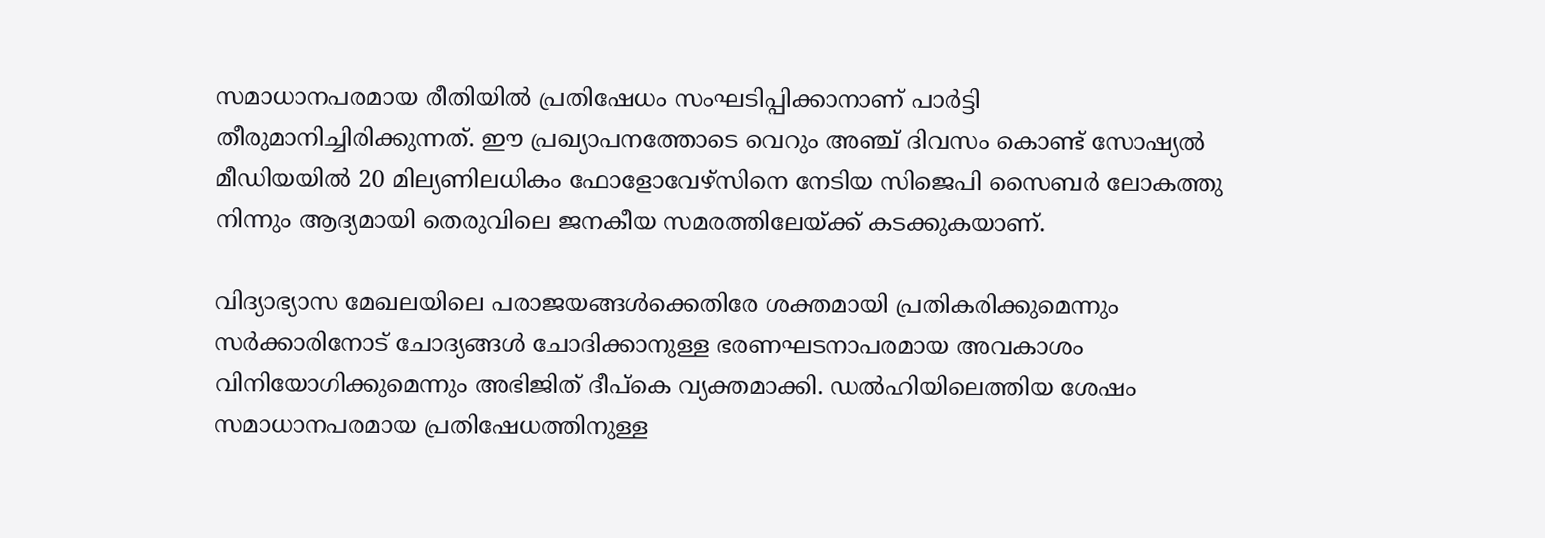സമാധാനപരമായ രീതിയിൽ പ്രതിഷേധം സംഘടിപ്പിക്കാനാണ് പാർട്ടി തീരുമാനിച്ചിരിക്കുന്നത്. ഈ പ്രഖ്യാപനത്തോടെ വെറും അഞ്ച് ദിവസം കൊണ്ട് സോഷ്യൽ മീഡിയയിൽ 20 മില്യണിലധികം ഫോളോവേഴ്സിനെ നേടിയ സിജെപി സൈബർ ലോകത്തു നിന്നും ആദ്യമായി തെരുവിലെ ജനകീയ സമരത്തിലേയ്ക്ക് കടക്കുകയാണ്.

വിദ്യാഭ്യാസ മേഖലയിലെ പരാജയങ്ങൾക്കെതിരേ ശക്തമായി പ്രതികരിക്കുമെന്നും സർക്കാരിനോട് ചോദ്യങ്ങൾ ചോദിക്കാനുള്ള ഭരണഘടനാപരമായ അവകാശം വിനിയോഗിക്കുമെന്നും അഭിജിത് ദീപ്കെ വ്യക്തമാക്കി. ഡൽഹിയിലെത്തിയ ശേഷം സമാധാനപരമായ പ്രതിഷേധത്തിനുള്ള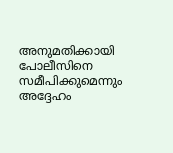അനുമതിക്കായി പോലീസിനെ സമീപിക്കുമെന്നും അദ്ദേഹം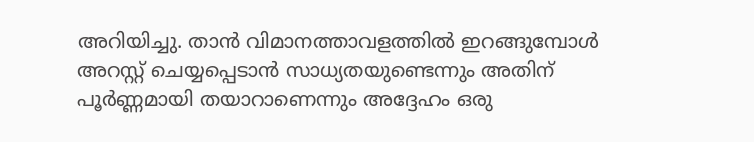അറിയിച്ചു. താൻ വിമാനത്താവളത്തിൽ ഇറങ്ങുമ്പോൾ അറസ്റ്റ് ചെയ്യപ്പെടാൻ സാധ്യതയുണ്ടെന്നും അതിന് പൂർണ്ണമായി തയാറാണെന്നും അദ്ദേഹം ഒരു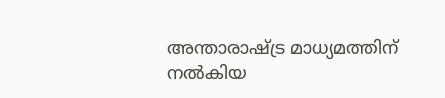അന്താരാഷ്ട്ര മാധ്യമത്തിന് നൽകിയ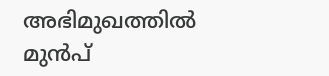അഭിമുഖത്തിൽ മുൻപ്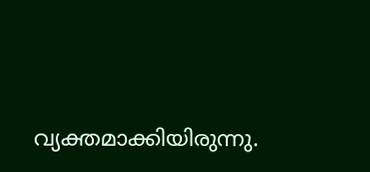വ്യക്തമാക്കിയിരുന്നു.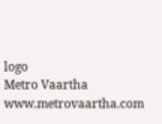logo
Metro Vaartha
www.metrovaartha.com